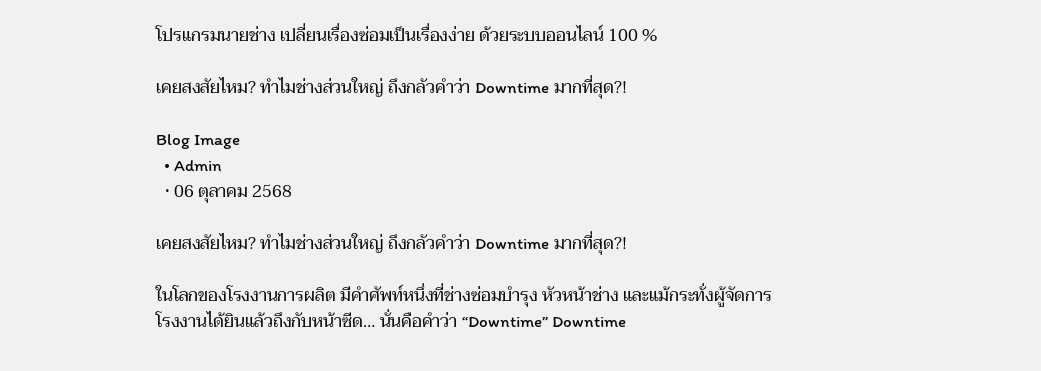โปรแกรมนายช่าง เปลี่ยนเรื่องซ่อมเป็นเรื่องง่าย ด้วยระบบออนไลน์ 100 %

เคยสงสัยไหม? ทำไมช่างส่วนใหญ่ ถึงกลัวคำว่า Downtime มากที่สุด?!

Blog Image
  • Admin
  • 06 ตุลาคม 2568

เคยสงสัยไหม? ทำไมช่างส่วนใหญ่ ถึงกลัวคำว่า Downtime มากที่สุด?!

ในโลกของโรงงานการผลิต มีคำศัพท์หนึ่งที่ช่างซ่อมบำรุง หัวหน้าช่าง และแม้กระทั่งผู้จัดการโรงงานได้ยินแล้วถึงกับหน้าซีด… นั่นคือคำว่า “Downtime” Downtime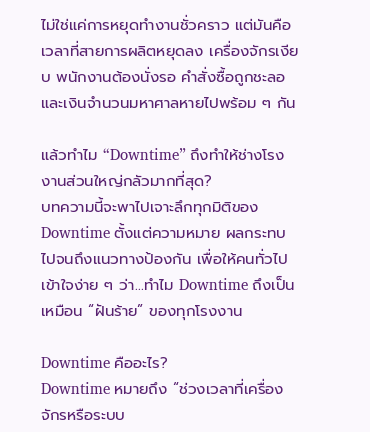ไม่ใช่แค่การหยุดทำงานชั่วคราว แต่มันคือ เวลาที่สายการผลิตหยุดลง เครื่องจักรเงียบ พนักงานต้องนั่งรอ คำสั่งซื้อถูกชะลอ และเงินจำนวนมหาศาลหายไปพร้อม ๆ กัน

แล้วทำไม “Downtime” ถึงทำให้ช่างโรงงานส่วนใหญ่กลัวมากที่สุด?
บทความนี้จะพาไปเจาะลึกทุกมิติของ Downtime ตั้งแต่ความหมาย ผลกระทบ ไปจนถึงแนวทางป้องกัน เพื่อให้คนทั่วไปเข้าใจง่าย ๆ ว่า…ทำไม Downtime ถึงเป็นเหมือน “ฝันร้าย” ของทุกโรงงาน

Downtime คืออะไร?
Downtime หมายถึง “ช่วงเวลาที่เครื่องจักรหรือระบบ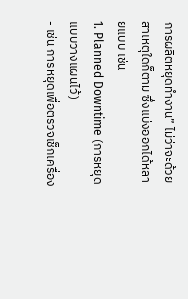การผลิตหยุดทำงาน” ไม่ว่าจะด้วยสาเหตุใดก็ตาม ซึ่งแบ่งออกได้หลายแบบ เช่น
1. Planned Downtime (การหยุดแบบวางแผนไว้)
- เช่น การหยุดเพื่อตรวจเช็กเครื่อง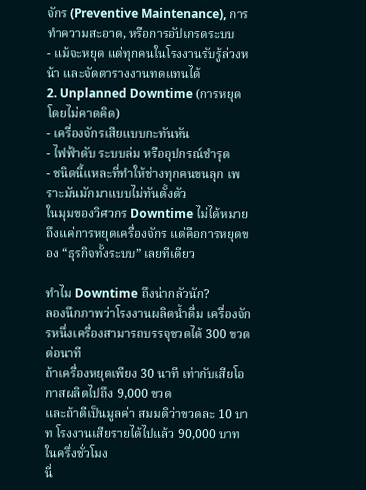จักร (Preventive Maintenance), การทำความสะอาด, หรือการอัปเกรดระบบ
- แม้จะหยุด แต่ทุกคนในโรงงานรับรู้ล่วงหน้า และจัดตารางงานทดแทนได้
2. Unplanned Downtime (การหยุดโดยไม่คาดคิด)
- เครื่องจักรเสียแบบกะทันหัน
- ไฟฟ้าดับ ระบบล่ม หรืออุปกรณ์ชำรุด
- ชนิดนี้แหละที่ทำให้ช่างทุกคนขนลุก เพราะมันมักมาแบบไม่ทันตั้งตัว
ในมุมของวิศวกร Downtime ไม่ได้หมายถึงแค่การหยุดเครื่องจักร แต่คือการหยุดของ “ธุรกิจทั้งระบบ” เลยทีเดียว

ทำไม Downtime ถึงน่ากลัวนัก?
ลองนึกภาพว่าโรงงานผลิตน้ำดื่ม เครื่องจักรหนึ่งเครื่องสามารถบรรจุขวดได้ 300 ขวดต่อนาที
ถ้าเครื่องหยุดเพียง 30 นาที เท่ากับเสียโอกาสผลิตไปถึง 9,000 ขวด
และถ้าตีเป็นมูลค่า สมมติว่าขวดละ 10 บาท โรงงานเสียรายได้ไปแล้ว 90,000 บาทในครึ่งชั่วโมง
นี่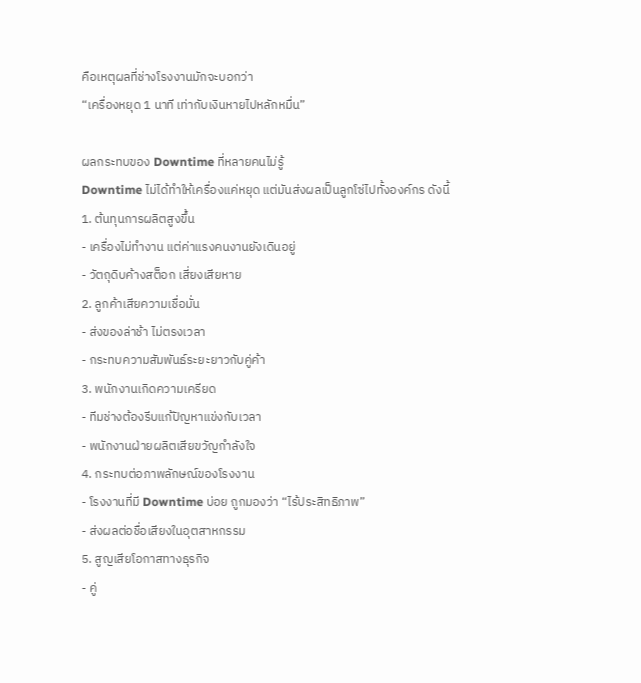คือเหตุผลที่ช่างโรงงานมักจะบอกว่า
“เครื่องหยุด 1 นาที เท่ากับเงินหายไปหลักหมื่น”

ผลกระทบของ Downtime ที่หลายคนไม่รู้
Downtime ไม่ได้ทำให้เครื่องแค่หยุด แต่มันส่งผลเป็นลูกโซ่ไปทั้งองค์กร ดังนี้
1. ต้นทุนการผลิตสูงขึ้น
- เครื่องไม่ทำงาน แต่ค่าแรงคนงานยังเดินอยู่
- วัตถุดิบค้างสต็อก เสี่ยงเสียหาย
2. ลูกค้าเสียความเชื่อมั่น
- ส่งของล่าช้า ไม่ตรงเวลา
- กระทบความสัมพันธ์ระยะยาวกับคู่ค้า
3. พนักงานเกิดความเครียด
- ทีมช่างต้องรีบแก้ปัญหาแข่งกับเวลา
- พนักงานฝ่ายผลิตเสียขวัญกำลังใจ
4. กระทบต่อภาพลักษณ์ของโรงงาน
- โรงงานที่มี Downtime บ่อย ถูกมองว่า “ไร้ประสิทธิภาพ”
- ส่งผลต่อชื่อเสียงในอุตสาหกรรม
5. สูญเสียโอกาสทางธุรกิจ
- คู่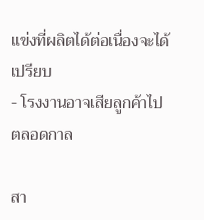แข่งที่ผลิตได้ต่อเนื่องจะได้เปรียบ
- โรงงานอาจเสียลูกค้าไปตลอดกาล

สา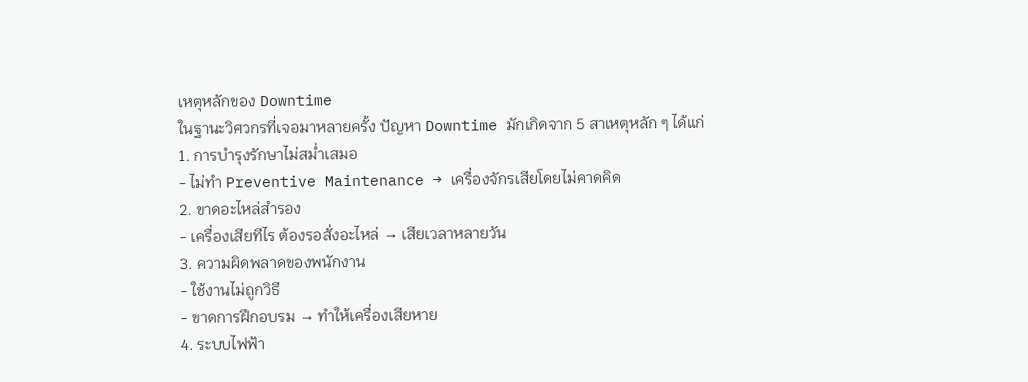เหตุหลักของ Downtime
ในฐานะวิศวกรที่เจอมาหลายครั้ง ปัญหา Downtime มักเกิดจาก 5 สาเหตุหลัก ๆ ได้แก่
1. การบำรุงรักษาไม่สม่ำเสมอ
- ไม่ทำ Preventive Maintenance → เครื่องจักรเสียโดยไม่คาดคิด
2. ขาดอะไหล่สำรอง
- เครื่องเสียทีไร ต้องรอสั่งอะไหล่ → เสียเวลาหลายวัน
3. ความผิดพลาดของพนักงาน
- ใช้งานไม่ถูกวิธี
- ขาดการฝึกอบรม → ทำให้เครื่องเสียหาย
4. ระบบไฟฟ้า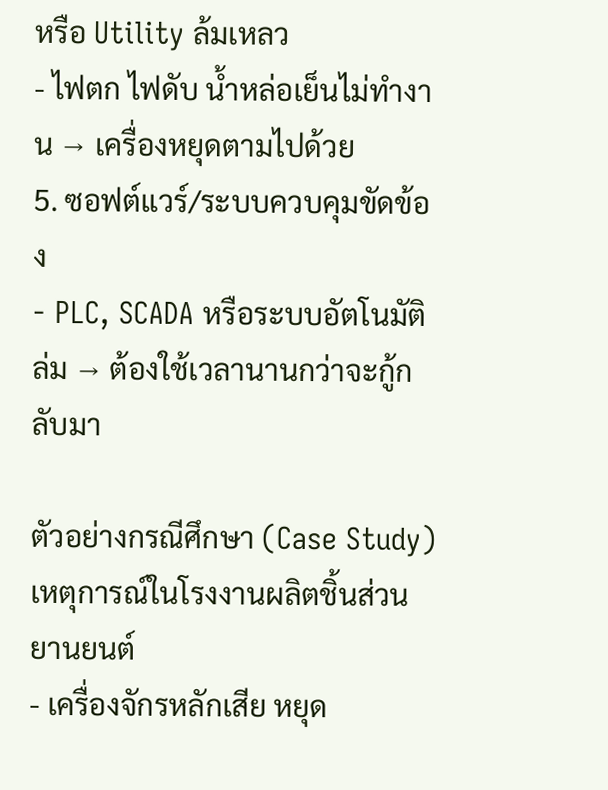หรือ Utility ล้มเหลว
- ไฟตก ไฟดับ น้ำหล่อเย็นไม่ทำงาน → เครื่องหยุดตามไปด้วย
5. ซอฟต์แวร์/ระบบควบคุมขัดข้อง
- PLC, SCADA หรือระบบอัตโนมัติล่ม → ต้องใช้เวลานานกว่าจะกู้กลับมา

ตัวอย่างกรณีศึกษา (Case Study)
เหตุการณ์ในโรงงานผลิตชิ้นส่วนยานยนต์
- เครื่องจักรหลักเสีย หยุด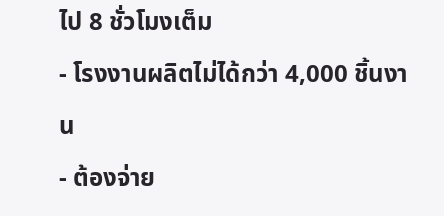ไป 8 ชั่วโมงเต็ม
- โรงงานผลิตไม่ได้กว่า 4,000 ชิ้นงาน
- ต้องจ่าย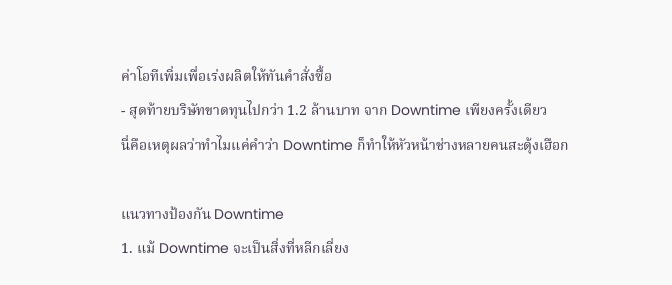ค่าโอทีเพิ่มเพื่อเร่งผลิตให้ทันคำสั่งซื้อ
- สุดท้ายบริษัทขาดทุนไปกว่า 1.2 ล้านบาท จาก Downtime เพียงครั้งเดียว
นี่คือเหตุผลว่าทำไมแค่คำว่า Downtime ก็ทำให้หัวหน้าช่างหลายคนสะดุ้งเฮือก

แนวทางป้องกัน Downtime
1. แม้ Downtime จะเป็นสิ่งที่หลีกเลี่ยง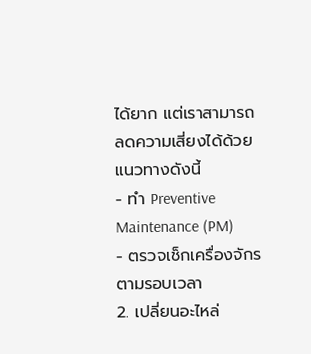ได้ยาก แต่เราสามารถลดความเสี่ยงได้ด้วยแนวทางดังนี้
- ทำ Preventive Maintenance (PM)
- ตรวจเช็กเครื่องจักรตามรอบเวลา
2. เปลี่ยนอะไหล่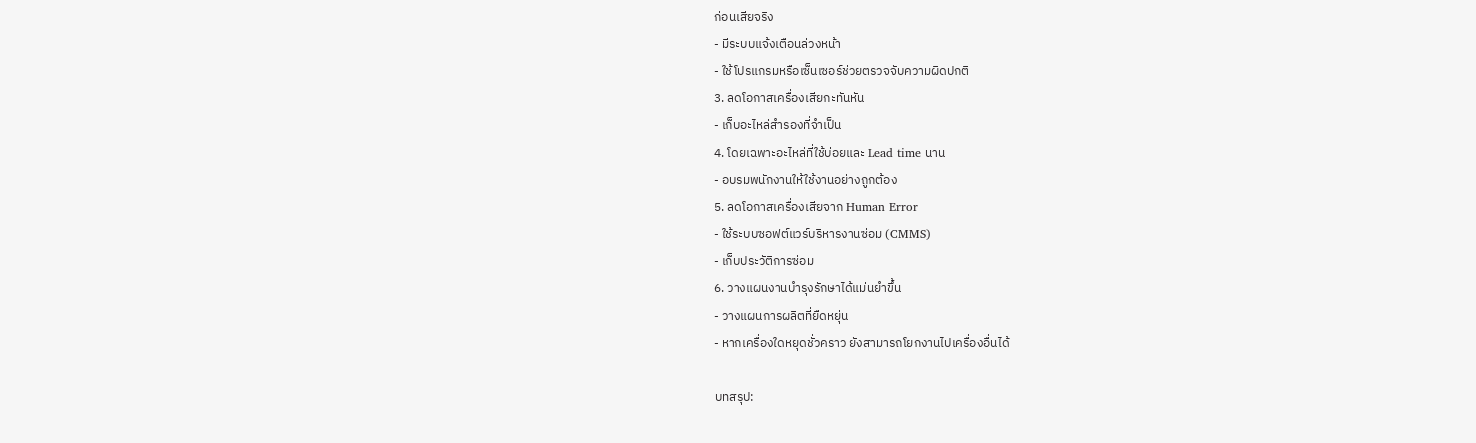ก่อนเสียจริง
- มีระบบแจ้งเตือนล่วงหน้า
- ใช้โปรแกรมหรือเซ็นเซอร์ช่วยตรวจจับความผิดปกติ
3. ลดโอกาสเครื่องเสียกะทันหัน
- เก็บอะไหล่สำรองที่จำเป็น
4. โดยเฉพาะอะไหล่ที่ใช้บ่อยและ Lead time นาน
- อบรมพนักงานให้ใช้งานอย่างถูกต้อง
5. ลดโอกาสเครื่องเสียจาก Human Error
- ใช้ระบบซอฟต์แวร์บริหารงานซ่อม (CMMS)
- เก็บประวัติการซ่อม
6. วางแผนงานบำรุงรักษาได้แม่นยำขึ้น
- วางแผนการผลิตที่ยืดหยุ่น
- หากเครื่องใดหยุดชั่วคราว ยังสามารถโยกงานไปเครื่องอื่นได้

บทสรุป: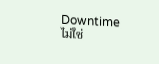Downtime ไม่ใช่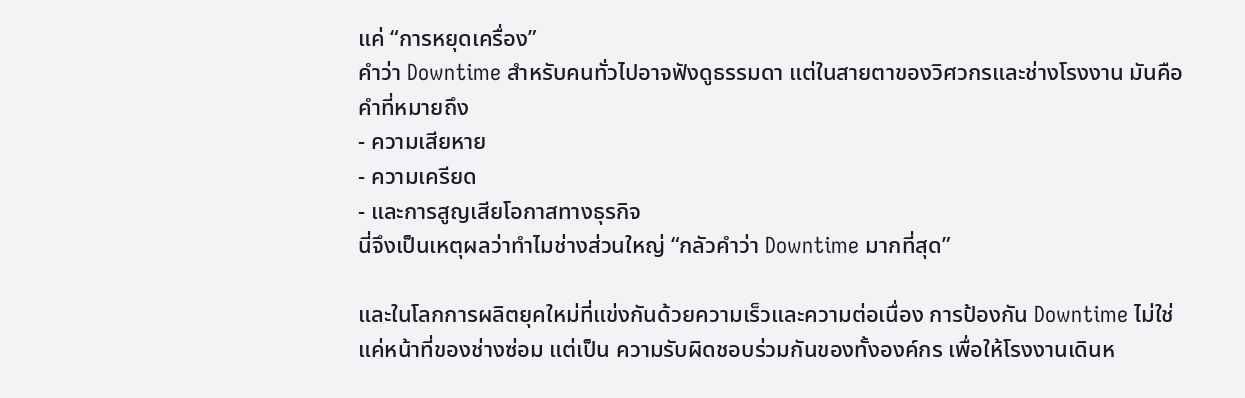แค่ “การหยุดเครื่อง”
คำว่า Downtime สำหรับคนทั่วไปอาจฟังดูธรรมดา แต่ในสายตาของวิศวกรและช่างโรงงาน มันคือคำที่หมายถึง
- ความเสียหาย
- ความเครียด
- และการสูญเสียโอกาสทางธุรกิจ
นี่จึงเป็นเหตุผลว่าทำไมช่างส่วนใหญ่ “กลัวคำว่า Downtime มากที่สุด”

และในโลกการผลิตยุคใหม่ที่แข่งกันด้วยความเร็วและความต่อเนื่อง การป้องกัน Downtime ไม่ใช่แค่หน้าที่ของช่างซ่อม แต่เป็น ความรับผิดชอบร่วมกันของทั้งองค์กร เพื่อให้โรงงานเดินห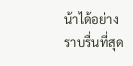น้าได้อย่างราบรื่นที่สุด